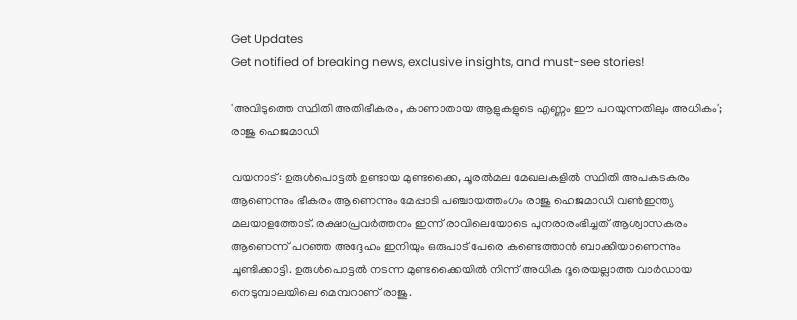Get Updates
Get notified of breaking news, exclusive insights, and must-see stories!

'അവിടുത്തെ സ്ഥിതി അതിഭീകരം, കാണാതായ ആളുകളുടെ എണ്ണം ഈ പറയുന്നതിലും അധികം'; രാജു ഹെജമാഡി

വയനാട്: ഉരുൾപൊട്ടൽ ഉണ്ടായ മുണ്ടക്കൈ, ചൂരൽമല മേഖലകളിൽ സ്ഥിതി അപകടകരം ആണെന്നും ഭീകരം ആണെന്നും മേപ്പാടി പഞ്ചായത്തംഗം രാജു ഹെജമാഡി വൺഇന്ത്യ മലയാളത്തോട്. രക്ഷാപ്രവർത്തനം ഇന്ന് രാവിലെയോടെ പുനരാരംഭിച്ചത് ആശ്വാസകരം ആണെന്ന് പറഞ്ഞ അദ്ദേഹം ഇനിയും ഒരുപാട് പേരെ കണ്ടെത്താൻ ബാക്കിയാണെന്നും ചൂണ്ടിക്കാട്ടി. ഉരുൾപൊട്ടൽ നടന്ന മുണ്ടക്കൈയിൽ നിന്ന് അധിക ദൂരെയല്ലാത്ത വാർഡായ നെടുമ്പാലയിലെ മെമ്പറാണ് രാജു.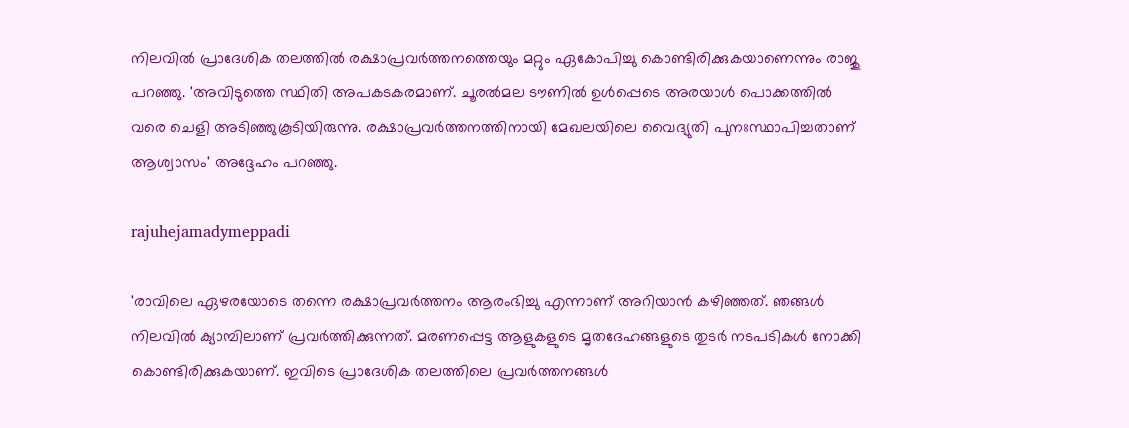നിലവിൽ പ്രാദേശിക തലത്തിൽ രക്ഷാപ്രവർത്തനത്തെയും മറ്റും ഏകോപിച്ചു കൊണ്ടിരിക്കുകയാണെന്നും രാജു പറഞ്ഞു. 'അവിടുത്തെ സ്ഥിതി അപകടകരമാണ്. ചൂരൽമല ടൗണിൽ ഉൾപ്പെടെ അരയാൾ പൊക്കത്തിൽ വരെ ചെളി അടിഞ്ഞുകൂടിയിരുന്നു. രക്ഷാപ്രവർത്തനത്തിനായി മേഖലയിലെ വൈദ്യുതി പുനഃസ്ഥാപിച്ചതാണ് ആശ്വാസം' അദ്ദേഹം പറഞ്ഞു.

rajuhejamadymeppadi

'രാവിലെ ഏഴരയോടെ തന്നെ രക്ഷാപ്രവർത്തനം ആരംഭിച്ചു എന്നാണ് അറിയാൻ കഴിഞ്ഞത്. ഞങ്ങൾ നിലവിൽ ക്യാമ്പിലാണ് പ്രവർത്തിക്കുന്നത്. മരണപ്പെട്ട ആളുകളുടെ മൃതദേഹങ്ങളുടെ തുടർ നടപടികൾ നോക്കി കൊണ്ടിരിക്കുകയാണ്. ഇവിടെ പ്രാദേശിക തലത്തിലെ പ്രവർത്തനങ്ങൾ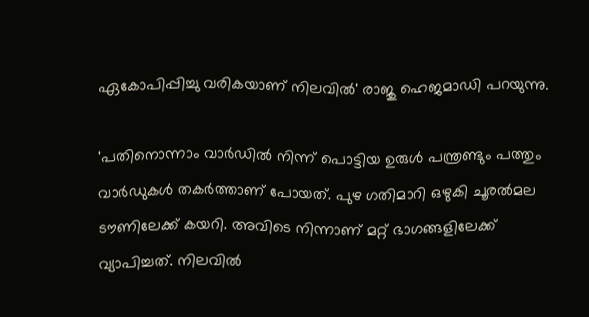ഏകോപിപ്പിച്ചു വരികയാണ് നിലവിൽ' രാജു ഹെജമാഡി പറയുന്നു.

'പതിനൊന്നാം വാർഡിൽ നിന്ന് പൊട്ടിയ ഉരുൾ പന്ത്രണ്ടും പത്തും വാർഡുകൾ തകർത്താണ് പോയത്. പുഴ ഗതിമാറി ഒഴുകി ചൂരൽമല ടൗണിലേക്ക് കയറി. അവിടെ നിന്നാണ് മറ്റ് ഭാഗങ്ങളിലേക്ക് വ്യാപിച്ചത്. നിലവിൽ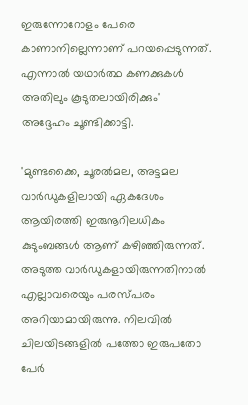ഇരുന്നോറോളം പേരെ കാണാനില്ലെന്നാണ് പറയപ്പെടുന്നത്. എന്നാൽ യഥാർത്ഥ കണക്കുകൾ അതിലും കൂടുതലായിരിക്കും' അദ്ദേഹം ചൂണ്ടിക്കാട്ടി.

'മുണ്ടക്കൈ, ചൂരൽമല, അട്ടമല വാർഡുകളിലായി ഏകദേശം ആയിരത്തി ഇരുനൂറിലധികം കുടുംബങ്ങൾ ആണ് കഴിഞ്ഞിരുന്നത്. അടുത്ത വാർഡുകളായിരുന്നതിനാൽ എല്ലാവരെയും പരസ്‌പരം അറിയാമായിരുന്നു. നിലവിൽ ചിലയിടങ്ങളിൽ പത്തോ ഇരുപതോ പേർ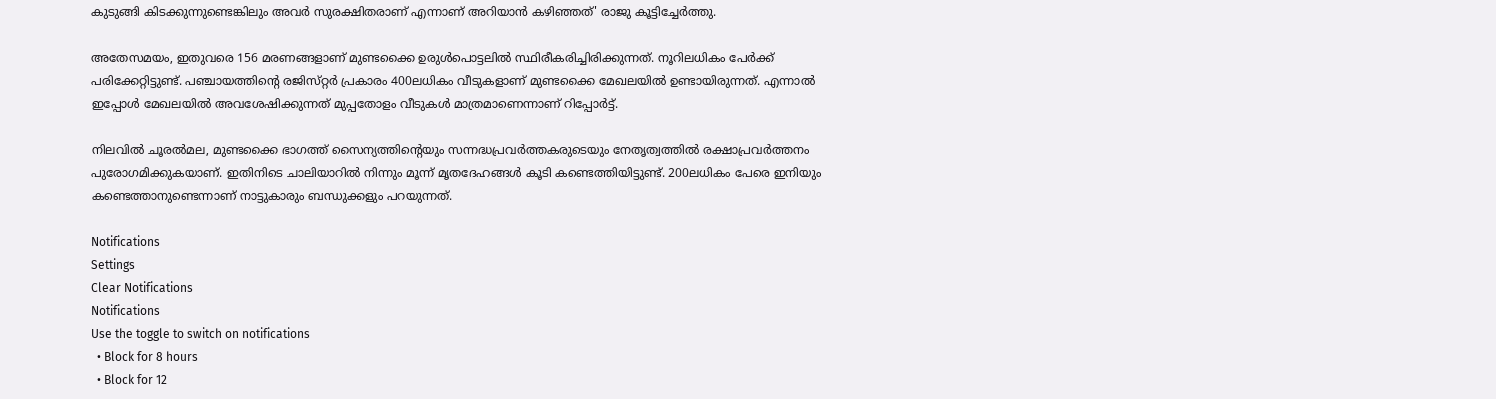കുടുങ്ങി കിടക്കുന്നുണ്ടെങ്കിലും അവർ സുരക്ഷിതരാണ് എന്നാണ് അറിയാൻ കഴിഞ്ഞത്' രാജു കൂട്ടിച്ചേർത്തു.

അതേസമയം, ഇതുവരെ 156 മരണങ്ങളാണ് മുണ്ടക്കൈ ഉരുൾപൊട്ടലിൽ സ്ഥിരീകരിച്ചിരിക്കുന്നത്. നൂറിലധികം പേർക്ക് പരിക്കേറ്റിട്ടുണ്ട്. പഞ്ചായത്തിന്റെ രജിസ്‌റ്റർ പ്രകാരം 400ലധികം വീടുകളാണ് മുണ്ടക്കൈ മേഖലയിൽ ഉണ്ടായിരുന്നത്. എന്നാൽ ഇപ്പോൾ മേഖലയിൽ അവശേഷിക്കുന്നത് മുപ്പതോളം വീടുകൾ മാത്രമാണെന്നാണ് റിപ്പോർട്ട്.

നിലവിൽ ചൂരൽമല, മുണ്ടക്കൈ ഭാഗത്ത് സൈന്യത്തിന്റെയും സന്നദ്ധപ്രവർത്തകരുടെയും നേതൃത്വത്തിൽ രക്ഷാപ്രവർത്തനം പുരോഗമിക്കുകയാണ്. ഇതിനിടെ ചാലിയാറിൽ നിന്നും മൂന്ന് മൃതദേഹങ്ങൾ കൂടി കണ്ടെത്തിയിട്ടുണ്ട്. 200ലധികം പേരെ ഇനിയും കണ്ടെത്താനുണ്ടെന്നാണ് നാട്ടുകാരും ബന്ധുക്കളും പറയുന്നത്.

Notifications
Settings
Clear Notifications
Notifications
Use the toggle to switch on notifications
  • Block for 8 hours
  • Block for 12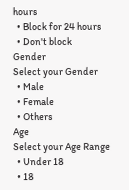hours
  • Block for 24 hours
  • Don't block
Gender
Select your Gender
  • Male
  • Female
  • Others
Age
Select your Age Range
  • Under 18
  • 18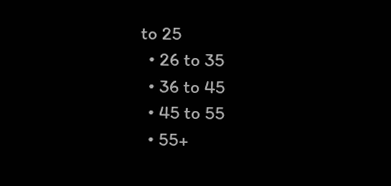to 25
  • 26 to 35
  • 36 to 45
  • 45 to 55
  • 55+